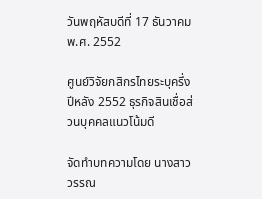วันพฤหัสบดีที่ 17 ธันวาคม พ.ศ. 2552

ศูนย์วิจัยกสิกรไทยระบุครึ่งปีหลัง 2552 ธุรกิจสินเชื่อส่วนบุคคลแนวโน้มดี

จัดทำบทความโดย นางสาววรรณ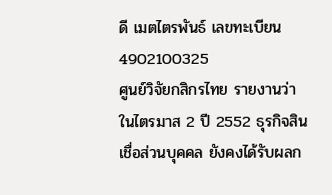ดี เมตไตรพันธ์ เลขทะเบียน 4902100325
ศูนย์วิจัยกสิกรไทย รายงานว่า ในไตรมาส 2 ปี 2552 ธุรกิจสินเชื่อส่วนบุคคล ยังคงได้รับผลก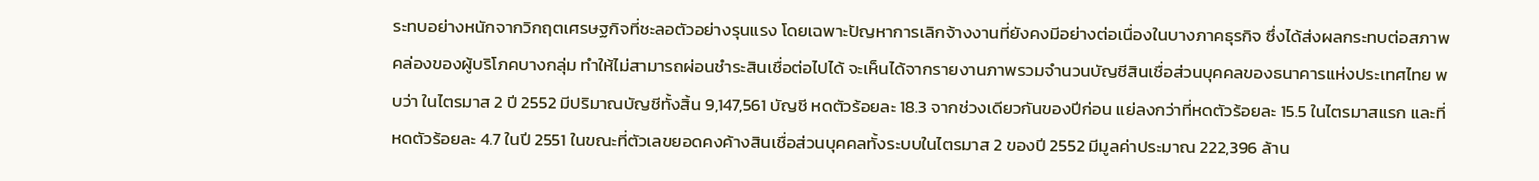ระทบอย่างหนักจากวิกฤตเศรษฐกิจที่ชะลอตัวอย่างรุนแรง โดยเฉพาะปัญหาการเลิกจ้างงานที่ยังคงมีอย่างต่อเนื่องในบางภาคธุรกิจ ซึ่งได้ส่งผลกระทบต่อสภาพคล่องของผู้บริโภคบางกลุ่ม ทำให้ไม่สามารถผ่อนชำระสินเชื่อต่อไปได้ จะเห็นได้จากรายงานภาพรวมจำนวนบัญชีสินเชื่อส่วนบุคคลของธนาคารแห่งประเทศไทย พบว่า ในไตรมาส 2 ปี 2552 มีปริมาณบัญชีทั้งสิ้น 9,147,561 บัญชี หดตัวร้อยละ 18.3 จากช่วงเดียวกันของปีก่อน แย่ลงกว่าที่หดตัวร้อยละ 15.5 ในไตรมาสแรก และที่หดตัวร้อยละ 4.7 ในปี 2551 ในขณะที่ตัวเลขยอดคงค้างสินเชื่อส่วนบุคคลทั้งระบบในไตรมาส 2 ของปี 2552 มีมูลค่าประมาณ 222,396 ล้าน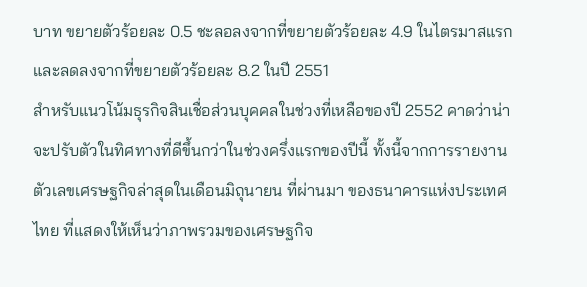บาท ขยายตัวร้อยละ 0.5 ชะลอลงจากที่ขยายตัวร้อยละ 4.9 ในไตรมาสแรก และลดลงจากที่ขยายตัวร้อยละ 8.2 ในปี 2551
สำหรับแนวโน้มธุรกิจสินเชื่อส่วนบุคคลในช่วงที่เหลือของปี 2552 คาดว่าน่าจะปรับตัวในทิศทางที่ดีขึ้นกว่าในช่วงครึ่งแรกของปีนี้ ทั้งนี้จากการรายงานตัวเลขเศรษฐกิจล่าสุดในเดือนมิถุนายน ที่ผ่านมา ของธนาคารแห่งประเทศไทย ที่แสดงให้เห็นว่าภาพรวมของเศรษฐกิจ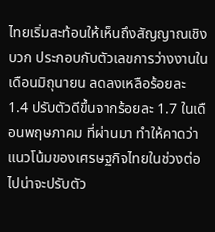ไทยเริ่มสะท้อนให้เห็นถึงสัญญาณเชิงบวก ประกอบกับตัวเลขการว่างงานในเดือนมิถุนายน ลดลงเหลือร้อยละ 1.4 ปรับตัวดีขึ้นจากร้อยละ 1.7 ในเดือนพฤษภาคม ที่ผ่านมา ทำให้คาดว่าแนวโน้มของเศรษฐกิจไทยในช่วงต่อไปน่าจะปรับตัว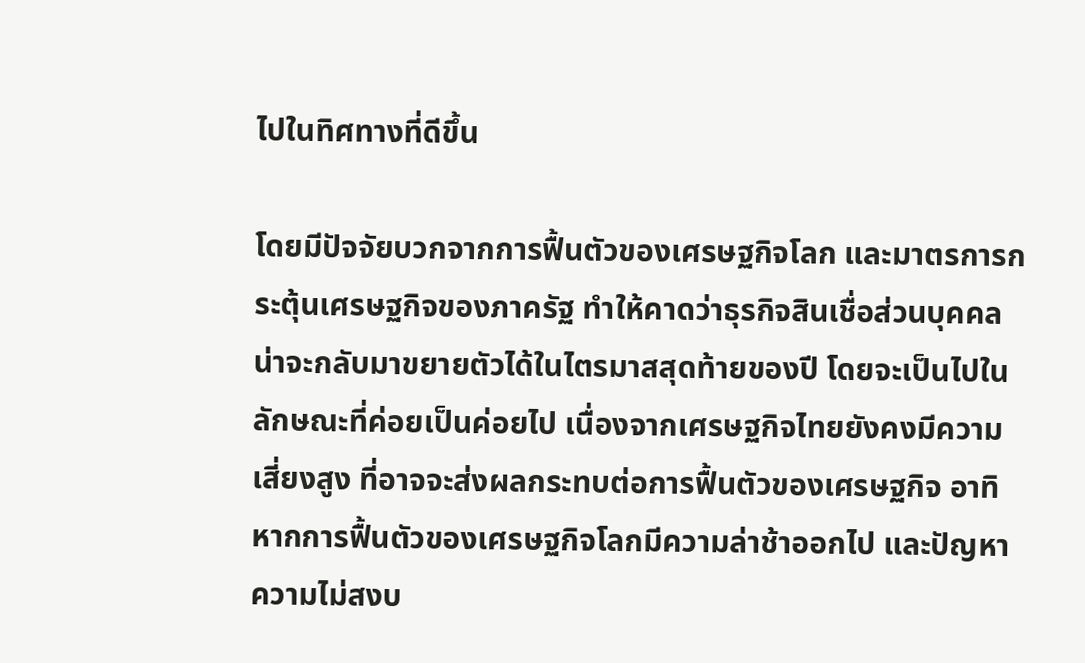ไปในทิศทางที่ดีขึ้น

โดยมีปัจจัยบวกจากการฟื้นตัวของเศรษฐกิจโลก และมาตรการกระตุ้นเศรษฐกิจของภาครัฐ ทำให้คาดว่าธุรกิจสินเชื่อส่วนบุคคลน่าจะกลับมาขยายตัวได้ในไตรมาสสุดท้ายของปี โดยจะเป็นไปในลักษณะที่ค่อยเป็นค่อยไป เนื่องจากเศรษฐกิจไทยยังคงมีความเสี่ยงสูง ที่อาจจะส่งผลกระทบต่อการฟื้นตัวของเศรษฐกิจ อาทิ หากการฟื้นตัวของเศรษฐกิจโลกมีความล่าช้าออกไป และปัญหาความไม่สงบ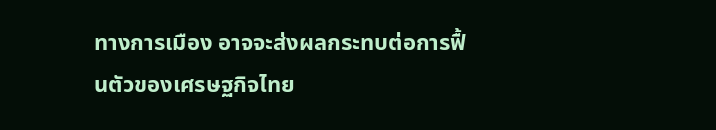ทางการเมือง อาจจะส่งผลกระทบต่อการฟื้นตัวของเศรษฐกิจไทย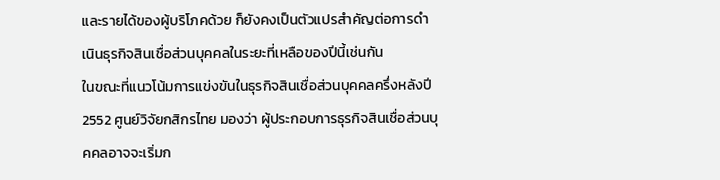และรายได้ของผู้บริโภคด้วย ก็ยังคงเป็นตัวแปรสำคัญต่อการดำเนินธุรกิจสินเชื่อส่วนบุคคลในระยะที่เหลือของปีนี้เช่นกัน
ในขณะที่แนวโน้มการแข่งขันในธุรกิจสินเชื่อส่วนบุคคลครึ่งหลังปี 2552 ศูนย์วิจัยกสิกรไทย มองว่า ผู้ประกอบการธุรกิจสินเชื่อส่วนบุคคลอาจจะเริ่มก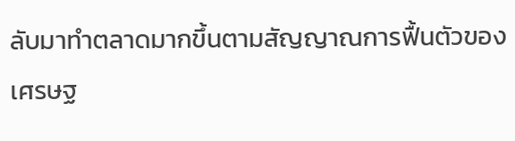ลับมาทำตลาดมากขึ้นตามสัญญาณการฟื้นตัวของเศรษฐ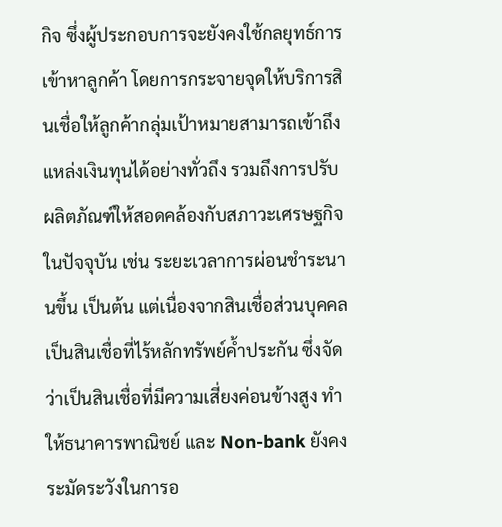กิจ ซึ่งผู้ประกอบการจะยังคงใช้กลยุทธ์การเข้าหาลูกค้า โดยการกระจายจุดให้บริการสินเชื่อให้ลูกค้ากลุ่มเป้าหมายสามารถเข้าถึงแหล่งเงินทุนได้อย่างทั่วถึง รวมถึงการปรับผลิตภัณฑ์ให้สอดคล้องกับสภาวะเศรษฐกิจในปัจจุบัน เช่น ระยะเวลาการผ่อนชำระนานขึ้น เป็นต้น แต่เนื่องจากสินเชื่อส่วนบุคคลเป็นสินเชื่อที่ไร้หลักทรัพย์ค้ำประกัน ซึ่งจัดว่าเป็นสินเชื่อที่มีความเสี่ยงค่อนข้างสูง ทำให้ธนาคารพาณิชย์ และ Non-bank ยังคงระมัดระวังในการอ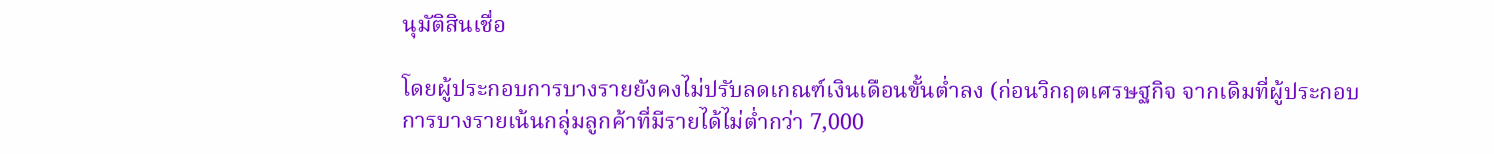นุมัติสินเชื่อ

โดยผู้ประกอบการบางรายยังคงไม่ปรับลดเกณฑ์เงินเดือนขั้นต่ำลง (ก่อนวิกฤตเศรษฐกิจ จากเดิมที่ผู้ประกอบการบางรายเน้นกลุ่มลูกค้าที่มีรายได้ไม่ต่ำกว่า 7,000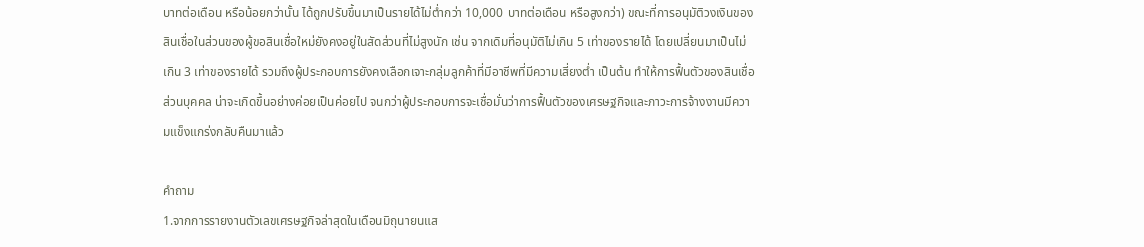บาทต่อเดือน หรือน้อยกว่านั้น ได้ถูกปรับขึ้นมาเป็นรายได้ไม่ต่ำกว่า 10,000 บาทต่อเดือน หรือสูงกว่า) ขณะที่การอนุมัติวงเงินของสินเชื่อในส่วนของผู้ขอสินเชื่อใหม่ยังคงอยู่ในสัดส่วนที่ไม่สูงนัก เช่น จากเดิมที่อนุมัติไม่เกิน 5 เท่าของรายได้ โดยเปลี่ยนมาเป็นไม่เกิน 3 เท่าของรายได้ รวมถึงผู้ประกอบการยังคงเลือกเจาะกลุ่มลูกค้าที่มีอาชีพที่มีความเสี่ยงต่ำ เป็นต้น ทำให้การฟื้นตัวของสินเชื่อส่วนบุคคล น่าจะเกิดขึ้นอย่างค่อยเป็นค่อยไป จนกว่าผู้ประกอบการจะเชื่อมั่นว่าการฟื้นตัวของเศรษฐกิจและภาวะการจ้างงานมีความแข็งแกร่งกลับคืนมาแล้ว

คำถาม
1.จากการรายงานตัวเลขเศรษฐกิจล่าสุดในเดือนมิถุนายนแส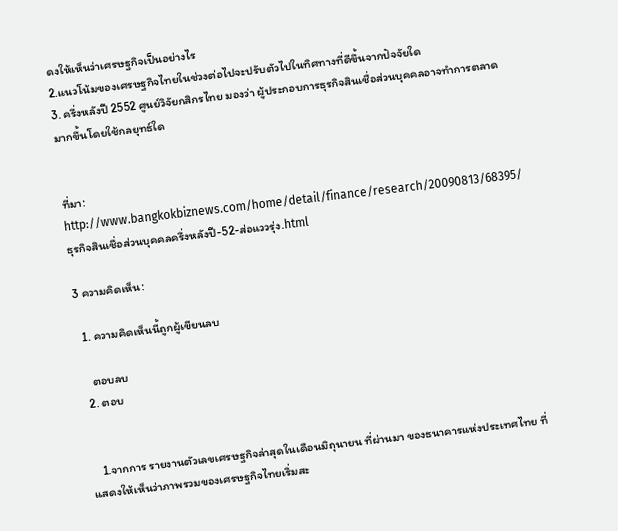ดงให้เห็นว่าเศรษฐกิจเป็นอย่างไร
2.แนวโน้มของเศรษฐกิจไทยในช่วงต่อไปจะปรับตัวไปในทิศทางที่ดีขึ้นจากปัจจัยใด
3. ครึ่งหลังปี 2552 ศูนย์วิจัยกสิกรไทย มองว่า ผู้ประกอบการธุรกิจสินเชื่อส่วนบุคคลอาจทำการตลาดมากขึ้นโดยใช้กลยุทธ์ใด


ที่มา: http://www.bangkokbiznews.com/home/detail/finance/research/20090813/68395/ธุรกิจสินเชื่อส่วนบุคคลครึ่งหลังปี-52-ส่อแววรุ่ง.html

3 ความคิดเห็น:

  1. ความคิดเห็นนี้ถูกผู้เขียนลบ

    ตอบลบ
  2. ตอบ


    1.จากการ รายงานตัวเลขเศรษฐกิจล่าสุดในเดือนมิถุนายน ที่ผ่านมา ของธนาคารแห่งประเทศไทย ที่แสดงให้เห็นว่าภาพรวมของเศรษฐกิจไทยเริ่มสะ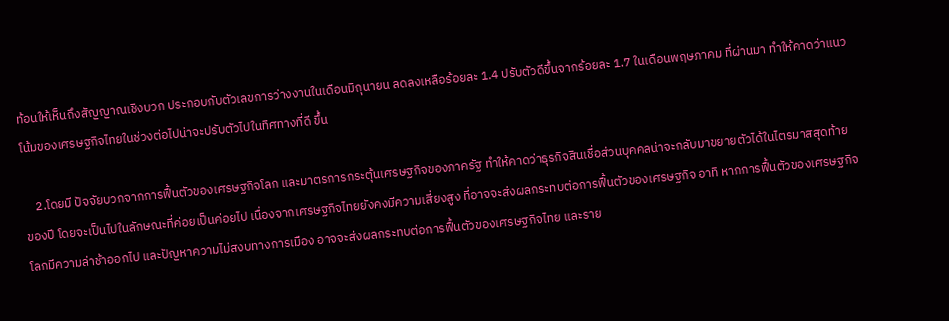ท้อนให้เห็นถึงสัญญาณเชิงบวก ประกอบกับตัวเลขการว่างงานในเดือนมิถุนายน ลดลงเหลือร้อยละ 1.4 ปรับตัวดีขึ้นจากร้อยละ 1.7 ในเดือนพฤษภาคม ที่ผ่านมา ทำให้คาดว่าแนวโน้มของเศรษฐกิจไทยในช่วงต่อไปน่าจะปรับตัวไปในทิศทางที่ดี ขึ้น

    2.โดยมี ปัจจัยบวกจากการฟื้นตัวของเศรษฐกิจโลก และมาตรการกระตุ้นเศรษฐกิจของภาครัฐ ทำให้คาดว่าธุรกิจสินเชื่อส่วนบุคคลน่าจะกลับมาขยายตัวได้ในไตรมาสสุดท้าย ของปี โดยจะเป็นไปในลักษณะที่ค่อยเป็นค่อยไป เนื่องจากเศรษฐกิจไทยยังคงมีความเสี่ยงสูง ที่อาจจะส่งผลกระทบต่อการฟื้นตัวของเศรษฐกิจ อาทิ หากการฟื้นตัวของเศรษฐกิจโลกมีความล่าช้าออกไป และปัญหาความไม่สงบทางการเมือง อาจจะส่งผลกระทบต่อการฟื้นตัวของเศรษฐกิจไทย และราย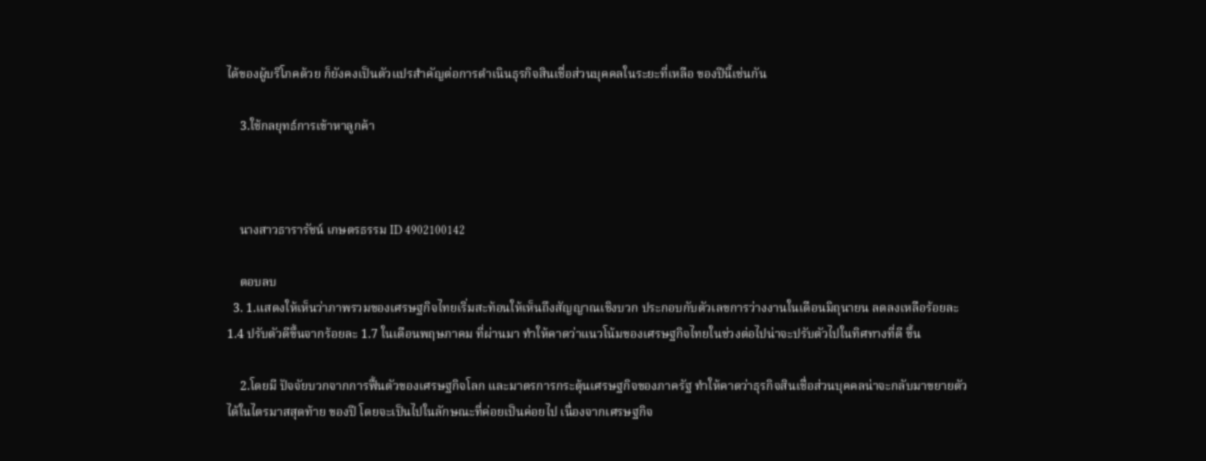ได้ของผู้บริโภคด้วย ก็ยังคงเป็นตัวแปรสำคัญต่อการดำเนินธุรกิจสินเชื่อส่วนบุคคลในระยะที่เหลือ ของปีนี้เช่นกัน

    3.ใช้กลยุทธ์การเข้าหาลูกค้า



    นางสาวธารารัชน์ เกษตรธรรม ID 4902100142

    ตอบลบ
  3. 1.แสดงให้เห็นว่าภาพรวมของเศรษฐกิจไทยเริ่มสะท้อนให้เห็นถึงสัญญาณเชิงบวก ประกอบกับตัวเลขการว่างงานในเดือนมิถุนายน ลดลงเหลือร้อยละ 1.4 ปรับตัวดีขึ้นจากร้อยละ 1.7 ในเดือนพฤษภาคม ที่ผ่านมา ทำให้คาดว่าแนวโน้มของเศรษฐกิจไทยในช่วงต่อไปน่าจะปรับตัวไปในทิศทางที่ดี ขึ้น

    2.โดยมี ปัจจัยบวกจากการฟื้นตัวของเศรษฐกิจโลก และมาตรการกระตุ้นเศรษฐกิจของภาครัฐ ทำให้คาดว่าธุรกิจสินเชื่อส่วนบุคคลน่าจะกลับมาขยายตัวได้ในไตรมาสสุดท้าย ของปี โดยจะเป็นไปในลักษณะที่ค่อยเป็นค่อยไป เนื่องจากเศรษฐกิจ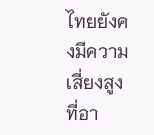ไทยยังคงมีความเสี่ยงสูง ที่อา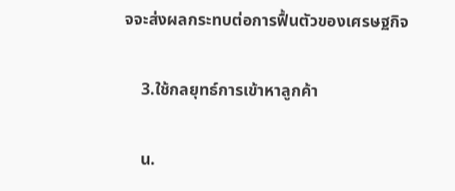จจะส่งผลกระทบต่อการฟื้นตัวของเศรษฐกิจ

    3.ใช้กลยุทธ์การเข้าหาลูกค้า

    น.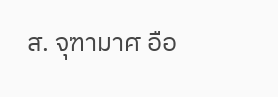ส. จุฑามาศ อือ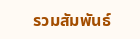รวมสัมพันธ์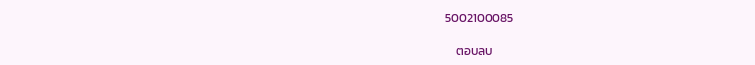5002100085

    ตอบลบ